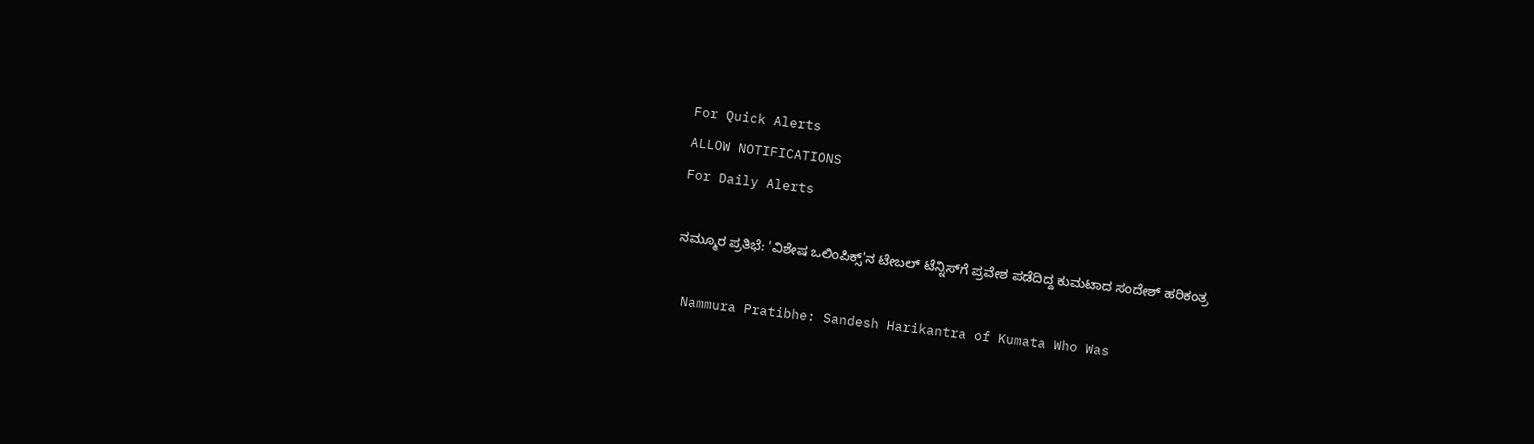For Quick Alerts
ALLOW NOTIFICATIONS
For Daily Alerts

ನಮ್ಮೂರ ಪ್ರತಿಭೆ: 'ವಿಶೇಷ ಒಲಿಂಪಿಕ್ಸ್'ನ ಟೇಬಲ್ ಟೆನ್ನಿಸ್‌ಗೆ ಪ್ರವೇಶ ಪಡೆದಿದ್ದ ಕುಮಟಾದ ಸಂದೇಶ್ ಹರಿಕಂತ್ರ

 Nammura Pratibhe: Sandesh Harikantra of Kumata Who Was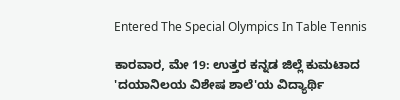Entered The Special Olympics In Table Tennis

ಕಾರವಾರ, ಮೇ 19: ಉತ್ತರ ಕನ್ನಡ ಜಿಲ್ಲೆ ಕುಮಟಾದ 'ದಯಾನಿಲಯ ವಿಶೇಷ ಶಾಲೆ'ಯ ವಿದ್ಯಾರ್ಥಿ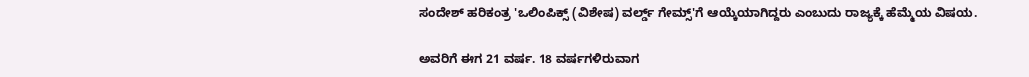ಸಂದೇಶ್ ಹರಿಕಂತ್ರ 'ಒಲಿಂಪಿಕ್ಸ್ (ವಿಶೇಷ) ವರ್ಲ್ಡ್‌ ಗೇಮ್ಸ್'ಗೆ ಆಯ್ಕೆಯಾಗಿದ್ದರು ಎಂಬುದು ರಾಜ್ಯಕ್ಕೆ ಹೆಮ್ಮೆಯ ವಿಷಯ.

ಅವರಿಗೆ ಈಗ 21 ವರ್ಷ. 18 ವರ್ಷಗಳಿರುವಾಗ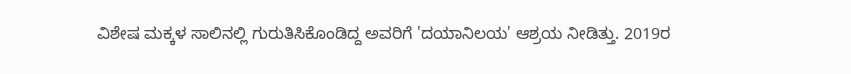ವಿಶೇಷ ಮಕ್ಕಳ ಸಾಲಿನಲ್ಲಿ ಗುರುತಿಸಿಕೊಂಡಿದ್ದ ಅವರಿಗೆ 'ದಯಾನಿಲಯ' ಆಶ್ರಯ ನೀಡಿತ್ತು. 2019ರ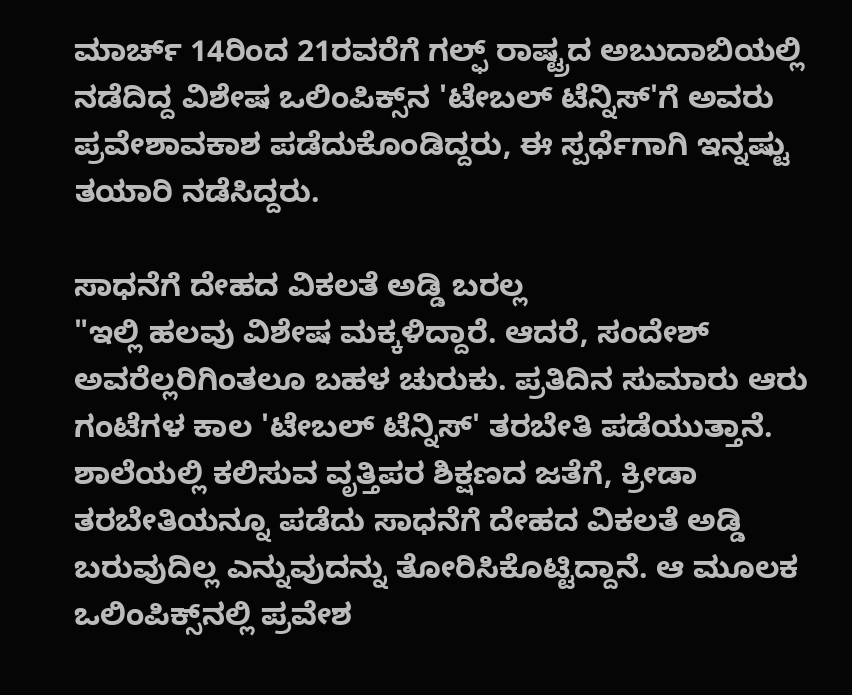ಮಾರ್ಚ್ 14ರಿಂದ 21ರವರೆಗೆ ಗಲ್ಫ್ ರಾಷ್ಟ್ರದ ಅಬುದಾಬಿಯಲ್ಲಿ ನಡೆದಿದ್ದ ವಿಶೇಷ ಒಲಿಂಪಿಕ್ಸ್‌ನ 'ಟೇಬಲ್ ಟೆನ್ನಿಸ್'ಗೆ ಅವರು ಪ್ರವೇಶಾವಕಾಶ ಪಡೆದುಕೊಂಡಿದ್ದರು, ಈ ಸ್ಪರ್ಧೆಗಾಗಿ ಇನ್ನಷ್ಟು ತಯಾರಿ ನಡೆಸಿದ್ದರು.

ಸಾಧನೆಗೆ ದೇಹದ ವಿಕಲತೆ ಅಡ್ಡಿ ಬರಲ್ಲ
"ಇಲ್ಲಿ ಹಲವು ವಿಶೇಷ ಮಕ್ಕಳಿದ್ದಾರೆ. ಆದರೆ, ಸಂದೇಶ್ ಅವರೆಲ್ಲರಿಗಿಂತಲೂ ಬಹಳ ಚುರುಕು. ಪ್ರತಿದಿನ ಸುಮಾರು ಆರು ಗಂಟೆಗಳ ಕಾಲ 'ಟೇಬಲ್ ಟೆನ್ನಿಸ್' ತರಬೇತಿ ಪಡೆಯುತ್ತಾನೆ. ಶಾಲೆಯಲ್ಲಿ ಕಲಿಸುವ ವೃತ್ತಿಪರ ಶಿಕ್ಷಣದ ಜತೆಗೆ, ಕ್ರೀಡಾ ತರಬೇತಿಯನ್ನೂ ಪಡೆದು ಸಾಧನೆಗೆ ದೇಹದ ವಿಕಲತೆ ಅಡ್ಡಿ ಬರುವುದಿಲ್ಲ ಎನ್ನುವುದನ್ನು ತೋರಿಸಿಕೊಟ್ಟಿದ್ದಾನೆ. ಆ ಮೂಲಕ ಒಲಿಂಪಿಕ್ಸ್‌ನಲ್ಲಿ ಪ್ರವೇಶ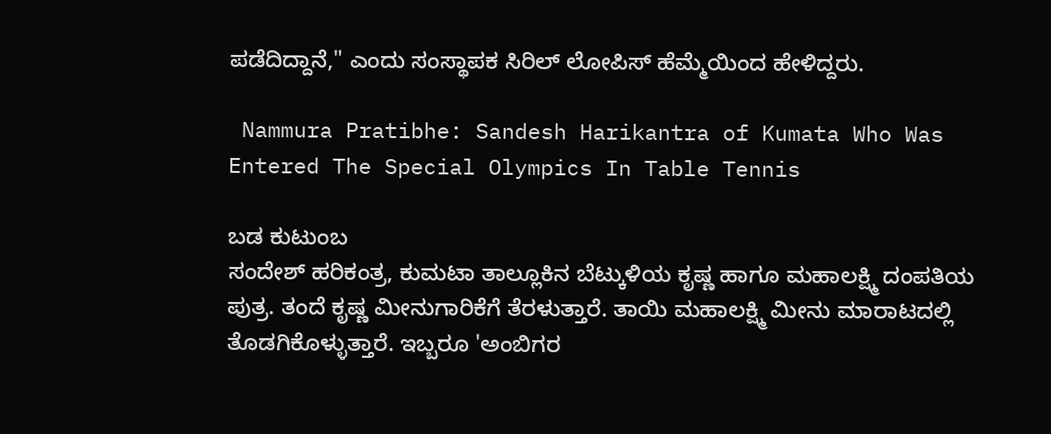ಪಡೆದಿದ್ದಾನೆ," ಎಂದು ಸಂಸ್ಥಾಪಕ ಸಿರಿಲ್ ಲೋಪಿಸ್ ಹೆಮ್ಮೆಯಿಂದ ಹೇಳಿದ್ದರು.

 Nammura Pratibhe: Sandesh Harikantra of Kumata Who Was Entered The Special Olympics In Table Tennis

ಬಡ ಕುಟುಂಬ
ಸಂದೇಶ್ ಹರಿಕಂತ್ರ, ಕುಮಟಾ ತಾಲ್ಲೂಕಿನ ಬೆಟ್ಕುಳಿಯ ಕೃಷ್ಣ ಹಾಗೂ ಮಹಾಲಕ್ಷ್ಮಿ ದಂಪತಿಯ ಪುತ್ರ. ತಂದೆ ಕೃಷ್ಣ ಮೀನುಗಾರಿಕೆಗೆ ತೆರಳುತ್ತಾರೆ. ತಾಯಿ ಮಹಾಲಕ್ಷ್ಮಿ ಮೀನು ಮಾರಾಟದಲ್ಲಿ ತೊಡಗಿಕೊಳ್ಳುತ್ತಾರೆ. ಇಬ್ಬರೂ 'ಅಂಬಿಗರ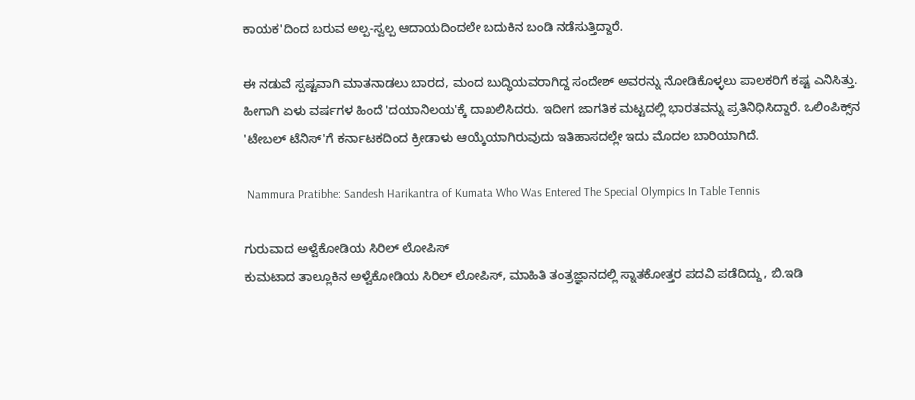ಕಾಯಕ'ದಿಂದ ಬರುವ ಅಲ್ಪ-ಸ್ವಲ್ಪ ಆದಾಯದಿಂದಲೇ ಬದುಕಿನ ಬಂಡಿ ನಡೆಸುತ್ತಿದ್ದಾರೆ.

ಈ ನಡುವೆ ಸ್ಪಷ್ಟವಾಗಿ ಮಾತನಾಡಲು ಬಾರದ, ಮಂದ ಬುದ್ಧಿಯವರಾಗಿದ್ದ ಸಂದೇಶ್ ಅವರನ್ನು ನೋಡಿಕೊಳ್ಳಲು ಪಾಲಕರಿಗೆ ಕಷ್ಟ ಎನಿಸಿತ್ತು. ಹೀಗಾಗಿ ಏಳು ವರ್ಷಗಳ ಹಿಂದೆ 'ದಯಾನಿಲಯ'ಕ್ಕೆ ದಾಖಲಿಸಿದರು. ಇದೀಗ ಜಾಗತಿಕ ಮಟ್ಟದಲ್ಲಿ ಭಾರತವನ್ನು ಪ್ರತಿನಿಧಿಸಿದ್ದಾರೆ. ಒಲಿಂಪಿಕ್ಸ್‌ನ 'ಟೇಬಲ್ ಟೆನಿಸ್‌'ಗೆ ಕರ್ನಾಟಕದಿಂದ ಕ್ರೀಡಾಳು ಆಯ್ಕೆಯಾಗಿರುವುದು ಇತಿಹಾಸದಲ್ಲೇ ಇದು ಮೊದಲ ಬಾರಿಯಾಗಿದೆ.

 Nammura Pratibhe: Sandesh Harikantra of Kumata Who Was Entered The Special Olympics In Table Tennis

ಗುರುವಾದ ಅಳ್ವೆಕೋಡಿಯ ಸಿರಿಲ್ ಲೋಪಿಸ್
ಕುಮಟಾದ ತಾಲ್ಲೂಕಿನ ಅಳ್ವೆಕೋಡಿಯ ಸಿರಿಲ್ ಲೋಪಿಸ್, ಮಾಹಿತಿ ತಂತ್ರಜ್ಞಾನದಲ್ಲಿ ಸ್ನಾತಕೋತ್ತರ ಪದವಿ ಪಡೆದಿದ್ದು, ಬಿ.ಇಡಿ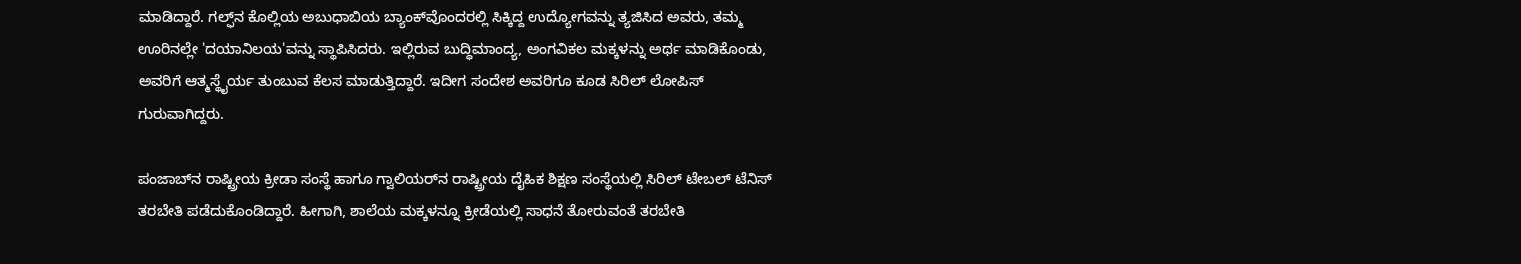ಮಾಡಿದ್ದಾರೆ. ಗಲ್ಫ್‌ನ ಕೊಲ್ಲಿಯ ಅಬುಧಾಬಿಯ ಬ್ಯಾಂಕ್‌ವೊಂದರಲ್ಲಿ ಸಿಕ್ಕಿದ್ದ ಉದ್ಯೋಗವನ್ನು ತ್ಯಜಿಸಿದ ಅವರು, ತಮ್ಮ ಊರಿನಲ್ಲೇ 'ದಯಾನಿಲಯ'ವನ್ನು ಸ್ಥಾಪಿಸಿದರು. ಇಲ್ಲಿರುವ ಬುದ್ಧಿಮಾಂದ್ಯ, ಅಂಗವಿಕಲ ಮಕ್ಕಳನ್ನು ಅರ್ಥ ಮಾಡಿಕೊಂಡು, ಅವರಿಗೆ ಆತ್ಮಸ್ಥೈರ್ಯ ತುಂಬುವ ಕೆಲಸ ಮಾಡುತ್ತಿದ್ದಾರೆ. ಇದೀಗ ಸಂದೇಶ ಅವರಿಗೂ ಕೂಡ ಸಿರಿಲ್ ಲೋಪಿಸ್ ಗುರುವಾಗಿದ್ದರು.

ಪಂಜಾಬ್‌ನ ರಾಷ್ಟ್ರೀಯ ಕ್ರೀಡಾ ಸಂಸ್ಥೆ ಹಾಗೂ ಗ್ವಾಲಿಯರ್‌ನ ರಾಷ್ಟ್ರೀಯ ದೈಹಿಕ ಶಿಕ್ಷಣ ಸಂಸ್ಥೆಯಲ್ಲಿ ಸಿರಿಲ್ ಟೇಬಲ್ ಟೆನಿಸ್ ತರಬೇತಿ ಪಡೆದುಕೊಂಡಿದ್ದಾರೆ. ಹೀಗಾಗಿ, ಶಾಲೆಯ ಮಕ್ಕಳನ್ನೂ ಕ್ರೀಡೆಯಲ್ಲಿ ಸಾಧನೆ ತೋರುವಂತೆ ತರಬೇತಿ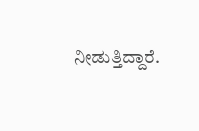ನೀಡುತ್ತಿದ್ದಾರೆ.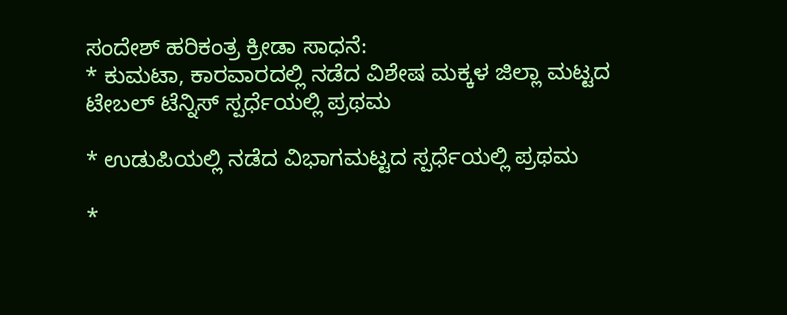ಸಂದೇಶ್ ಹರಿಕಂತ್ರ ಕ್ರೀಡಾ ಸಾಧನೆ:
* ಕುಮಟಾ, ಕಾರವಾರದಲ್ಲಿ ನಡೆದ ವಿಶೇಷ ಮಕ್ಕಳ ಜಿಲ್ಲಾ ಮಟ್ಟದ ಟೇಬಲ್‌ ಟೆನ್ನಿಸ್ ಸ್ಪರ್ಧೆಯಲ್ಲಿ ಪ್ರಥಮ

* ಉಡುಪಿಯಲ್ಲಿ ನಡೆದ ವಿಭಾಗಮಟ್ಟದ ಸ್ಪರ್ಧೆಯಲ್ಲಿ ಪ್ರಥಮ

*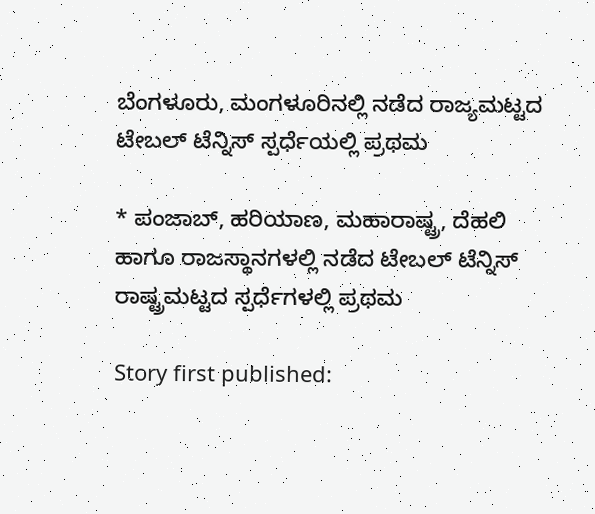ಬೆಂಗಳೂರು, ಮಂಗಳೂರಿನಲ್ಲಿ ನಡೆದ ರಾಜ್ಯಮಟ್ಟದ ಟೇಬಲ್‌ ಟೆನ್ನಿಸ್ ಸ್ಪರ್ಧೆಯಲ್ಲಿ ಪ್ರಥಮ

* ಪಂಜಾಬ್, ಹರಿಯಾಣ, ಮಹಾರಾಷ್ಟ್ರ, ದೆಹಲಿ ಹಾಗೂ ರಾಜಸ್ಥಾನಗಳಲ್ಲಿ ನಡೆದ ಟೇಬಲ್‌ ಟೆನ್ನಿಸ್ ರಾಷ್ಟ್ರಮಟ್ಟದ ಸ್ಪರ್ಧೆಗಳಲ್ಲಿ ಪ್ರಥಮ

Story first published: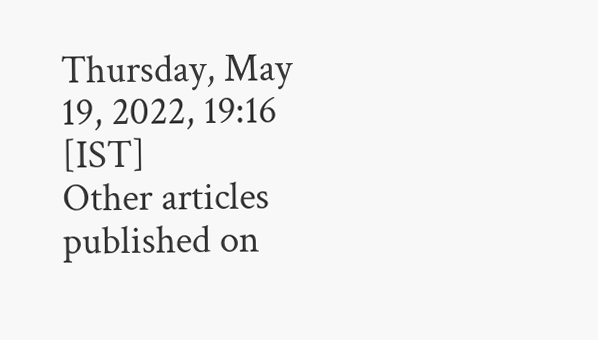Thursday, May 19, 2022, 19:16 [IST]
Other articles published on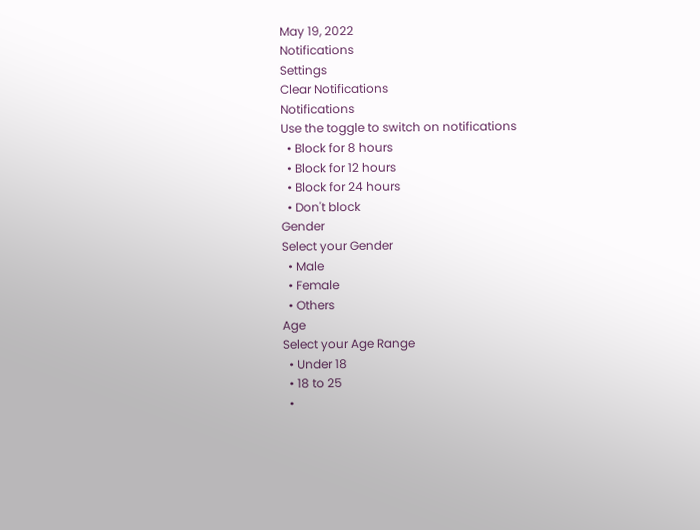May 19, 2022
Notifications
Settings
Clear Notifications
Notifications
Use the toggle to switch on notifications
  • Block for 8 hours
  • Block for 12 hours
  • Block for 24 hours
  • Don't block
Gender
Select your Gender
  • Male
  • Female
  • Others
Age
Select your Age Range
  • Under 18
  • 18 to 25
  •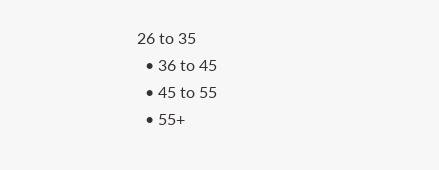26 to 35
  • 36 to 45
  • 45 to 55
  • 55+